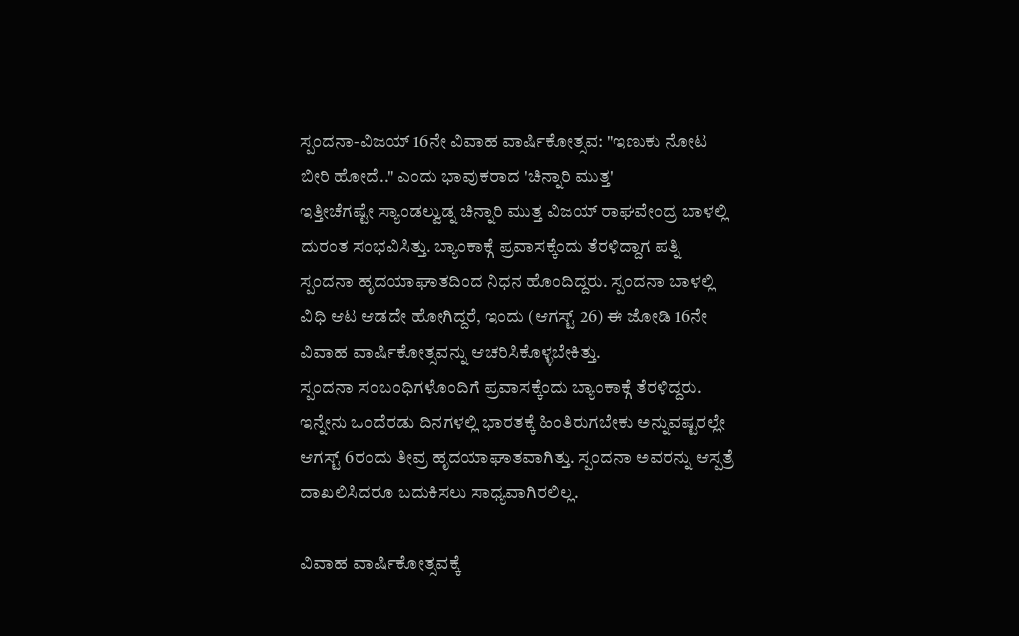ಸ್ಪಂದನಾ-ವಿಜಯ್ 16ನೇ ವಿವಾಹ ವಾರ್ಷಿಕೋತ್ಸವ: "ಇಣುಕು ನೋಟ ಬೀರಿ ಹೋದೆ.." ಎಂದು ಭಾವುಕರಾದ 'ಚಿನ್ನಾರಿ ಮುತ್ತ'
ಇತ್ತೀಚೆಗಷ್ಟೇ ಸ್ಯಾಂಡಲ್ವುಡ್ನ ಚಿನ್ನಾರಿ ಮುತ್ತ ವಿಜಯ್ ರಾಘವೇಂದ್ರ ಬಾಳಲ್ಲಿ ದುರಂತ ಸಂಭವಿಸಿತ್ತು. ಬ್ಯಾಂಕಾಕ್ಗೆ ಪ್ರವಾಸಕ್ಕೆಂದು ತೆರಳಿದ್ದಾಗ ಪತ್ನಿ ಸ್ಪಂದನಾ ಹೃದಯಾಘಾತದಿಂದ ನಿಧನ ಹೊಂದಿದ್ದರು. ಸ್ಪಂದನಾ ಬಾಳಲ್ಲಿ ವಿಧಿ ಆಟ ಆಡದೇ ಹೋಗಿದ್ದರೆ, ಇಂದು (ಆಗಸ್ಟ್ 26) ಈ ಜೋಡಿ 16ನೇ ವಿವಾಹ ವಾರ್ಷಿಕೋತ್ಸವನ್ನು ಆಚರಿಸಿಕೊಳ್ಳಬೇಕಿತ್ತು.
ಸ್ಪಂದನಾ ಸಂಬಂಧಿಗಳೊಂದಿಗೆ ಪ್ರವಾಸಕ್ಕೆಂದು ಬ್ಯಾಂಕಾಕ್ಗೆ ತೆರಳಿದ್ದರು. ಇನ್ನೇನು ಒಂದೆರಡು ದಿನಗಳಲ್ಲಿ ಭಾರತಕ್ಕೆ ಹಿಂತಿರುಗಬೇಕು ಅನ್ನುವಷ್ಟರಲ್ಲೇ ಆಗಸ್ಟ್ 6ರಂದು ತೀವ್ರ ಹೃದಯಾಘಾತವಾಗಿತ್ತು. ಸ್ಪಂದನಾ ಅವರನ್ನು ಆಸ್ಪತ್ರೆ ದಾಖಲಿಸಿದರೂ ಬದುಕಿಸಲು ಸಾಧ್ಯವಾಗಿರಲಿಲ್ಲ.

ವಿವಾಹ ವಾರ್ಷಿಕೋತ್ಸವಕ್ಕೆ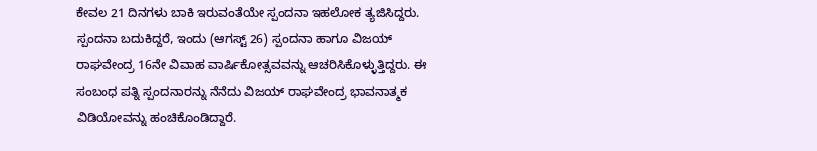ಕೇವಲ 21 ದಿನಗಳು ಬಾಕಿ ಇರುವಂತೆಯೇ ಸ್ಪಂದನಾ ಇಹಲೋಕ ತ್ಯಜಿಸಿದ್ದರು. ಸ್ಪಂದನಾ ಬದುಕಿದ್ದರೆ, ಇಂದು (ಆಗಸ್ಟ್ 26) ಸ್ಪಂದನಾ ಹಾಗೂ ವಿಜಯ್ ರಾಘವೇಂದ್ರ 16ನೇ ವಿವಾಹ ವಾರ್ಷಿಕೋತ್ಸವವನ್ನು ಆಚರಿಸಿಕೊಳ್ಳುತ್ತಿದ್ದರು. ಈ ಸಂಬಂಧ ಪತ್ನಿ ಸ್ಪಂದನಾರನ್ನು ನೆನೆದು ವಿಜಯ್ ರಾಘವೇಂದ್ರ ಭಾವನಾತ್ಮಕ ವಿಡಿಯೋವನ್ನು ಹಂಚಿಕೊಂಡಿದ್ದಾರೆ.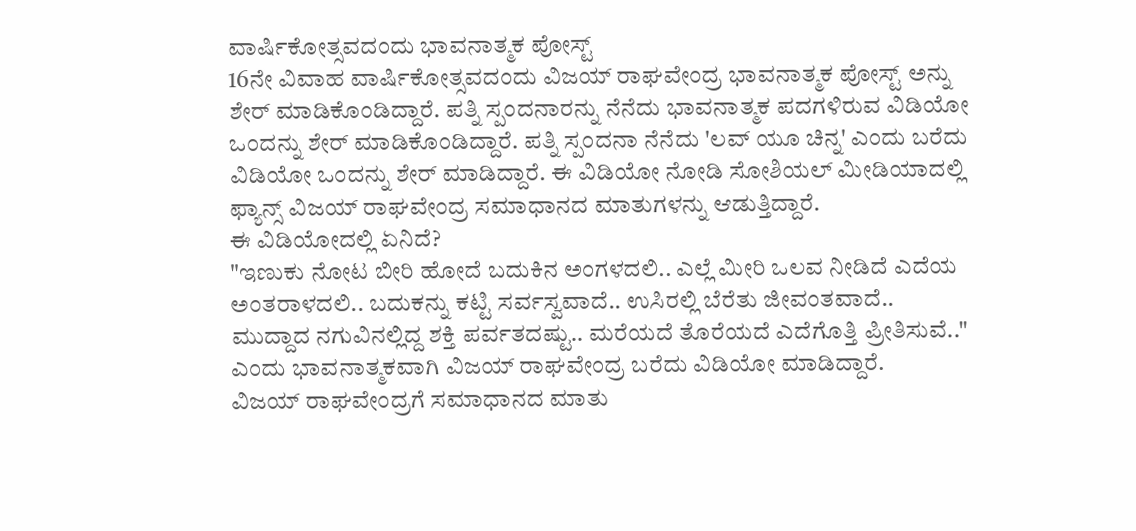ವಾರ್ಷಿಕೋತ್ಸವದಂದು ಭಾವನಾತ್ಮಕ ಪೋಸ್ಟ್
16ನೇ ವಿವಾಹ ವಾರ್ಷಿಕೋತ್ಸವದಂದು ವಿಜಯ್ ರಾಘವೇಂದ್ರ ಭಾವನಾತ್ಮಕ ಪೋಸ್ಟ್ ಅನ್ನು ಶೇರ್ ಮಾಡಿಕೊಂಡಿದ್ದಾರೆ. ಪತ್ನಿ ಸ್ಪಂದನಾರನ್ನು ನೆನೆದು ಭಾವನಾತ್ಮಕ ಪದಗಳಿರುವ ವಿಡಿಯೋ ಒಂದನ್ನು ಶೇರ್ ಮಾಡಿಕೊಂಡಿದ್ದಾರೆ. ಪತ್ನಿ ಸ್ಪಂದನಾ ನೆನೆದು 'ಲವ್ ಯೂ ಚಿನ್ನ' ಎಂದು ಬರೆದು ವಿಡಿಯೋ ಒಂದನ್ನು ಶೇರ್ ಮಾಡಿದ್ದಾರೆ. ಈ ವಿಡಿಯೋ ನೋಡಿ ಸೋಶಿಯಲ್ ಮೀಡಿಯಾದಲ್ಲಿ ಫ್ಯಾನ್ಸ್ ವಿಜಯ್ ರಾಘವೇಂದ್ರ ಸಮಾಧಾನದ ಮಾತುಗಳನ್ನು ಆಡುತ್ತಿದ್ದಾರೆ.
ಈ ವಿಡಿಯೋದಲ್ಲಿ ಏನಿದೆ?
"ಇಣುಕು ನೋಟ ಬೀರಿ ಹೋದೆ ಬದುಕಿನ ಅಂಗಳದಲಿ.. ಎಲ್ಲೆ ಮೀರಿ ಒಲವ ನೀಡಿದೆ ಎದೆಯ ಅಂತರಾಳದಲಿ.. ಬದುಕನ್ನು ಕಟ್ಟಿ ಸರ್ವಸ್ವವಾದೆ.. ಉಸಿರಲ್ಲಿ ಬೆರೆತು ಜೀವಂತವಾದೆ.. ಮುದ್ದಾದ ನಗುವಿನಲ್ಲಿದ್ದ ಶಕ್ತಿ ಪರ್ವತದಷ್ಟು.. ಮರೆಯದೆ ತೊರೆಯದೆ ಎದೆಗೊತ್ತಿ ಪ್ರೀತಿಸುವೆ.." ಎಂದು ಭಾವನಾತ್ಮಕವಾಗಿ ವಿಜಯ್ ರಾಘವೇಂದ್ರ ಬರೆದು ವಿಡಿಯೋ ಮಾಡಿದ್ದಾರೆ.
ವಿಜಯ್ ರಾಘವೇಂದ್ರಗೆ ಸಮಾಧಾನದ ಮಾತು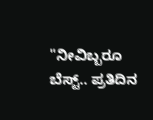"ನೀವಿಬ್ಬರೂ ಬೆಸ್ಟ್.. ಪ್ರತಿದಿನ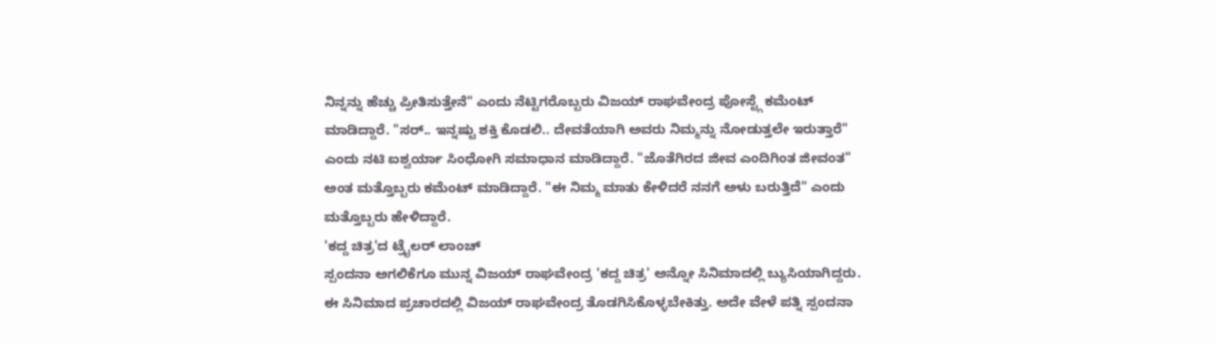ನಿನ್ನನ್ನು ಹೆಚ್ಚು ಪ್ರೀತಿಸುತ್ತೇನೆ" ಎಂದು ನೆಟ್ಟಿಗರೊಬ್ಬರು ವಿಜಯ್ ರಾಘವೇಂದ್ರ ಪೋಸ್ಟ್ಗೆ ಕಮೆಂಟ್ ಮಾಡಿದ್ದಾರೆ. "ಸರ್.. ಇನ್ನಷ್ಟು ಶಕ್ತಿ ಕೊಡಲಿ.. ದೇವತೆಯಾಗಿ ಅವರು ನಿಮ್ಮನ್ನು ನೋಡುತ್ತಲೇ ಇರುತ್ತಾರೆ" ಎಂದು ನಟಿ ಐಶ್ವರ್ಯಾ ಸಿಂಧೋಗಿ ಸಮಾಧಾನ ಮಾಡಿದ್ದಾರೆ. "ಜೊತೆಗಿರದ ಜೀವ ಎಂದಿಗಿಂತ ಜೀವಂತ" ಅಂತ ಮತ್ತೊಬ್ಬರು ಕಮೆಂಟ್ ಮಾಡಿದ್ದಾರೆ. "ಈ ನಿಮ್ಮ ಮಾತು ಕೇಳಿದರೆ ನನಗೆ ಅಳು ಬರುತ್ತಿದೆ" ಎಂದು ಮತ್ತೊಬ್ಬರು ಹೇಳಿದ್ದಾರೆ.
'ಕದ್ದ ಚಿತ್ರ'ದ ಟ್ರೈಲರ್ ಲಾಂಚ್
ಸ್ಪಂದನಾ ಅಗಲಿಕೆಗೂ ಮುನ್ನ ವಿಜಯ್ ರಾಘವೇಂದ್ರ 'ಕದ್ದ ಚಿತ್ರ' ಅನ್ನೋ ಸಿನಿಮಾದಲ್ಲಿ ಬ್ಯುಸಿಯಾಗಿದ್ದರು. ಈ ಸಿನಿಮಾದ ಪ್ರಚಾರದಲ್ಲಿ ವಿಜಯ್ ರಾಘವೇಂದ್ರ ತೊಡಗಿಸಿಕೊಳ್ಳಬೇಕಿತ್ತು. ಅದೇ ವೇಳೆ ಪತ್ನಿ ಸ್ಪಂದನಾ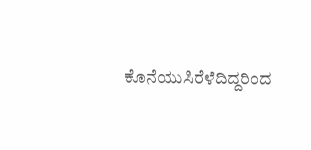ಕೊನೆಯುಸಿರೆಳೆದಿದ್ದರಿಂದ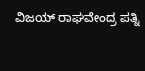ವಿಜಯ್ ರಾಘವೇಂದ್ರ ಪತ್ನಿ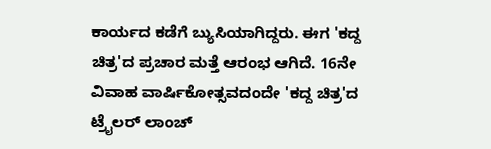ಕಾರ್ಯದ ಕಡೆಗೆ ಬ್ಯುಸಿಯಾಗಿದ್ದರು. ಈಗ 'ಕದ್ದ ಚಿತ್ರ'ದ ಪ್ರಚಾರ ಮತ್ತೆ ಆರಂಭ ಆಗಿದೆ. 16ನೇ ವಿವಾಹ ವಾರ್ಷಿಕೋತ್ಸವದಂದೇ 'ಕದ್ದ ಚಿತ್ರ'ದ ಟ್ರೈಲರ್ ಲಾಂಚ್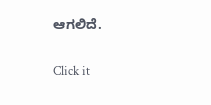ಆಗಲಿದೆ.


Click it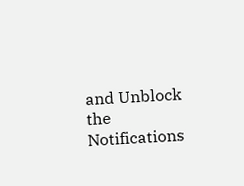and Unblock the Notifications